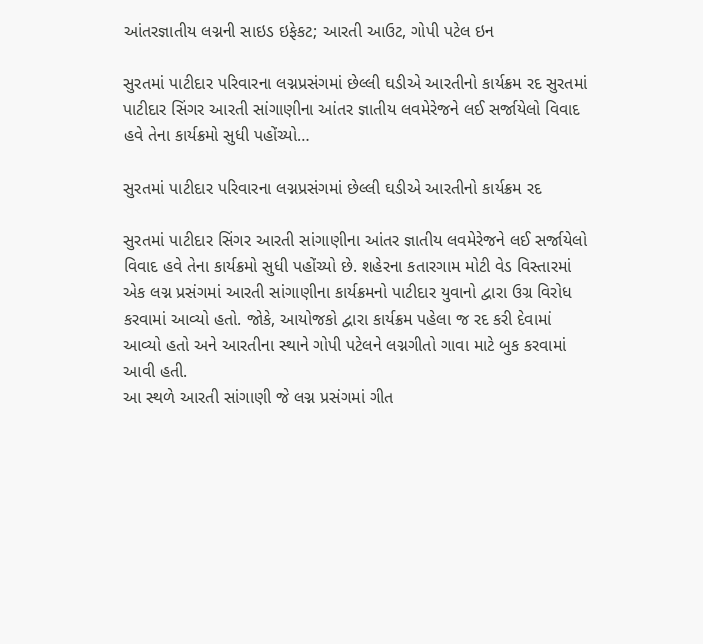આંતરજ્ઞાતીય લગ્નની સાઇડ ઇફેકટ; આરતી આઉટ, ગોપી પટેલ ઇન

સુરતમાં પાટીદાર પરિવારના લગ્નપ્રસંગમાં છેલ્લી ઘડીએ આરતીનો કાર્યક્રમ રદ સુરતમાં પાટીદાર સિંગર આરતી સાંગાણીના આંતર જ્ઞાતીય લવમેરેજને લઈ સર્જાયેલો વિવાદ હવે તેના કાર્યક્રમો સુધી પહોંચ્યો…

સુરતમાં પાટીદાર પરિવારના લગ્નપ્રસંગમાં છેલ્લી ઘડીએ આરતીનો કાર્યક્રમ રદ

સુરતમાં પાટીદાર સિંગર આરતી સાંગાણીના આંતર જ્ઞાતીય લવમેરેજને લઈ સર્જાયેલો વિવાદ હવે તેના કાર્યક્રમો સુધી પહોંચ્યો છે. શહેરના કતારગામ મોટી વેડ વિસ્તારમાં એક લગ્ન પ્રસંગમાં આરતી સાંગાણીના કાર્યક્રમનો પાટીદાર યુવાનો દ્વારા ઉગ્ર વિરોધ કરવામાં આવ્યો હતો. જોકે, આયોજકો દ્વારા કાર્યક્રમ પહેલા જ રદ કરી દેવામાં આવ્યો હતો અને આરતીના સ્થાને ગોપી પટેલને લગ્નગીતો ગાવા માટે બુક કરવામાં આવી હતી.
આ સ્થળે આરતી સાંગાણી જે લગ્ન પ્રસંગમાં ગીત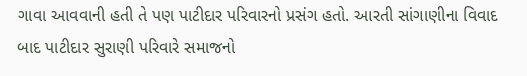ગાવા આવવાની હતી તે પણ પાટીદાર પરિવારનો પ્રસંગ હતો. આરતી સાંગાણીના વિવાદ બાદ પાટીદાર સુરાણી પરિવારે સમાજનો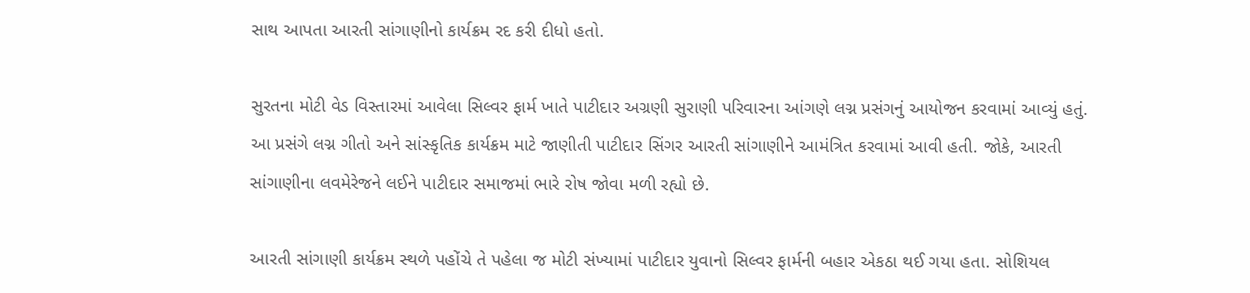સાથ આપતા આરતી સાંગાણીનો કાર્યક્રમ રદ કરી દીધો હતો.

સુરતના મોટી વેડ વિસ્તારમાં આવેલા સિલ્વર ફાર્મ ખાતે પાટીદાર અગ્રણી સુરાણી પરિવારના આંગણે લગ્ન પ્રસંગનું આયોજન કરવામાં આવ્યું હતું. આ પ્રસંગે લગ્ન ગીતો અને સાંસ્કૃતિક કાર્યક્રમ માટે જાણીતી પાટીદાર સિંગર આરતી સાંગાણીને આમંત્રિત કરવામાં આવી હતી. જોકે, આરતી સાંગાણીના લવમેરેજને લઈને પાટીદાર સમાજમાં ભારે રોષ જોવા મળી રહ્યો છે.

આરતી સાંગાણી કાર્યક્રમ સ્થળે પહોંચે તે પહેલા જ મોટી સંખ્યામાં પાટીદાર યુવાનો સિલ્વર ફાર્મની બહાર એકઠા થઈ ગયા હતા. સોશિયલ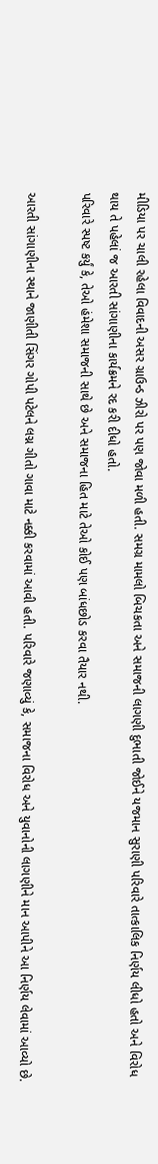મીડિયા પર ચાલી રહેલા વિવાદની અસર ગ્રાઉન્ડ ઝીરો પર પણ જોવા મળી હતી. સમગ્ર મામલો બિચકતા અને સમાજની લાગણી દુભાતી જોઈને યજમાન સુરાણી પરિવારે તાત્કાલિક નિર્ણય લીધો હતો અને વિરોધ થાય તે પહેલાં જ આરતી સાંગાણીના કાર્યક્રમને રદ કરી દીધો હતો.
પરિવારે સ્પષ્ટ કર્યું કે, તેઓ હંમેશા સમાજની સાથે છે અને સમાજના હિત માટે તેઓ કોઈ પણ બાંધછોડ કરવા તૈયાર નથી.

આરતી સાંગાણીના સ્થાને જાણીતી સિંગર ગોપી પટેલને લગ્ન ગીતો ગાવા માટે નક્કી કરવામાં આવી હતી. પરિવારે જણાવ્યું કે, સમાજના વિરોધ અને યુવાનોની લાગણીને માન આપીને આ નિર્ણય લેવામાં આવ્યો છે.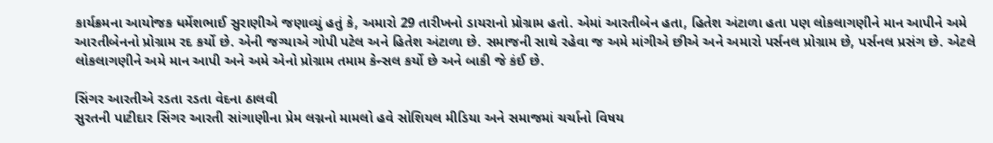કાર્યક્રમના આયોજક ધર્મેશભાઈ સુરાણીએ જણાવ્યું હતું કે, અમારો 29 તારીખનો ડાયરાનો પ્રોગ્રામ હતો. એમાં આરતીબેન હતા, હિતેશ અંટાળા હતા પણ લોકલાગણીને માન આપીને અમે આરતીબેનનો પ્રોગ્રામ રદ કર્યો છે. એની જગ્યાએ ગોપી પટેલ અને હિતેશ અંટાળા છે. સમાજની સાથે રહેવા જ અમે માંગીએ છીએ અને અમારો પર્સનલ પ્રોગ્રામ છે, પર્સનલ પ્રસંગ છે. એટલે લોકલાગણીને અમે માન આપી અને અમે એનો પ્રોગ્રામ તમામ કેન્સલ કર્યો છે અને બાકી જે કંઈ છે.

સિંગર આરતીએ રડતા રડતા વેદના ઠાલવી
સુરતની પાટીદાર સિંગર આરતી સાંગાણીના પ્રેમ લગ્નનો મામલો હવે સોશિયલ મીડિયા અને સમાજમાં ચર્ચાનો વિષય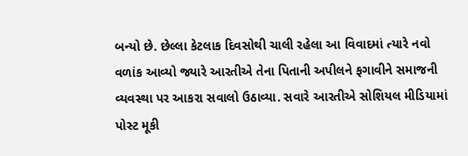બન્યો છે. છેલ્લા કેટલાક દિવસોથી ચાલી રહેલા આ વિવાદમાં ત્યારે નવો વળાંક આવ્યો જ્યારે આરતીએ તેના પિતાની અપીલને ફગાવીને સમાજની વ્યવસ્થા પર આકરા સવાલો ઉઠાવ્યા. સવારે આરતીએ સોશિયલ મીડિયામાં પોસ્ટ મૂકી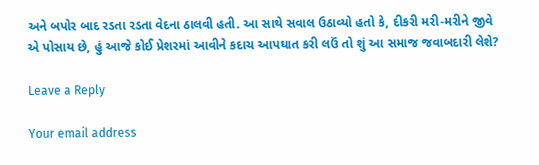અને બપોર બાદ રડતા રડતા વેદના ઠાલવી હતી. આ સાથે સવાલ ઉઠાવ્યો હતો કે, દીકરી મરી-મરીને જીવે એ પોસાય છે, હું આજે કોઈ પ્રેશરમાં આવીને કદાચ આપઘાત કરી લઉં તો શું આ સમાજ જવાબદારી લેશે?

Leave a Reply

Your email address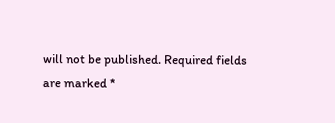will not be published. Required fields are marked *